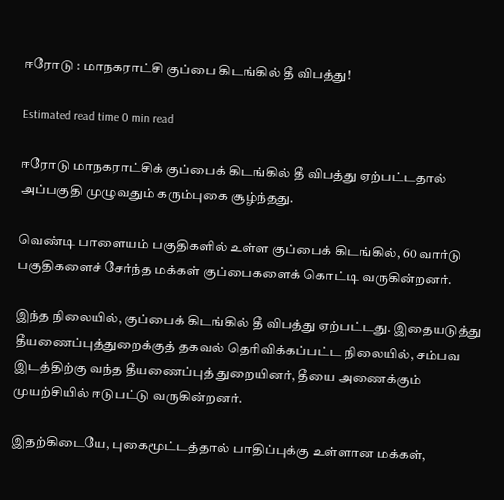ஈரோடு : மாநகராட்சி குப்பை கிடங்கில் தீ விபத்து!

Estimated read time 0 min read

ஈரோடு மாநகராட்சிக் குப்பைக் கிடங்கில் தீ விபத்து ஏற்பட்டதால் அப்பகுதி முழுவதும் கரும்புகை சூழ்ந்தது.

வெண்டி பாளையம் பகுதிகளில் உள்ள குப்பைக் கிடங்கில், 60 வார்டு பகுதிகளைச் சேர்ந்த மக்கள் குப்பைகளைக் கொட்டி வருகின்றனர்.

இந்த நிலையில், குப்பைக் கிடங்கில் தீ விபத்து ஏற்பட்டது. இதையடுத்து தீயணைப்புத்துறைக்குத் தகவல் தெரிவிக்கப்பட்ட நிலையில், சம்பவ இடத்திற்கு வந்த தீயணைப்புத் துறையினர், தீயை அணைக்கும் முயற்சியில் ஈடுபட்டு வருகின்றனர்.

இதற்கிடையே, புகைமூட்டத்தால் பாதிப்புக்கு உள்ளான மக்கள்,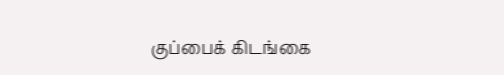குப்பைக் கிடங்கை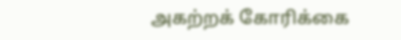அகற்றக் கோரிக்கை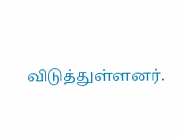விடுத்துள்ளனர்.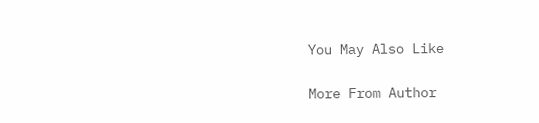You May Also Like

More From Author